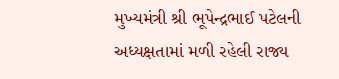મુખ્યમંત્રી શ્રી ભૂપેન્દ્રભાઈ પટેલની અધ્યક્ષતામાં મળી રહેલી રાજ્ય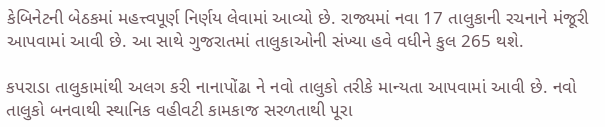કેબિનેટની બેઠકમાં મહત્ત્વપૂર્ણ નિર્ણય લેવામાં આવ્યો છે. રાજ્યમાં નવા 17 તાલુકાની રચનાને મંજૂરી આપવામાં આવી છે. આ સાથે ગુજરાતમાં તાલુકાઓની સંખ્યા હવે વધીને કુલ 265 થશે.

કપરાડા તાલુકામાંથી અલગ કરી નાનાપોંઢા ને નવો તાલુકો તરીકે માન્યતા આપવામાં આવી છે. નવો તાલુકો બનવાથી સ્થાનિક વહીવટી કામકાજ સરળતાથી પૂરા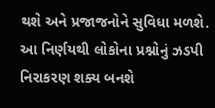થશે અને પ્રજાજનોને સુવિધા મળશે. આ નિર્ણયથી લોકોના પ્રશ્નોનું ઝડપી નિરાકરણ શક્ય બનશે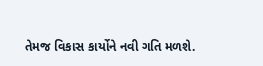તેમજ વિકાસ કાર્યોને નવી ગતિ મળશે.